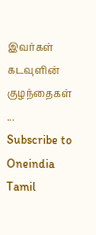இவர்கள் கடவுளின் குழந்தைகள் ...
Subscribe to Oneindia Tamil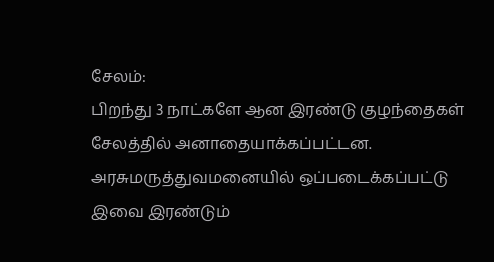சேலம்:
பிறந்து 3 நாட்களே ஆன இரண்டு குழந்தைகள் சேலத்தில் அனாதையாக்கப்பட்டன. அரசுமருத்துவமனையில் ஒப்படைக்கப்பட்டு இவை இரண்டும்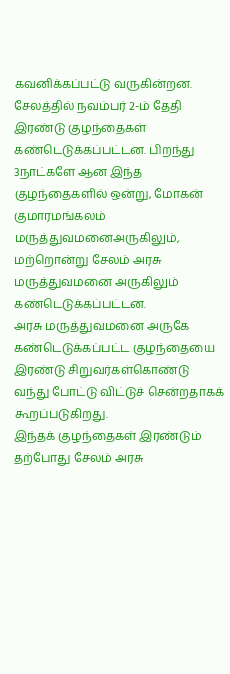கவனிக்கப்பட்டு வருகின்றன.
சேலத்தில் நவம்பர் 2-ம் தேதி இரண்டு குழந்தைகள் கண்டெடுக்கப்பட்டன. பிறந்து 3நாட்களே ஆன இந்த குழந்தைகளில் ஒன்று, மோகன் குமாரமங்கலம் மருத்துவமனைஅருகிலும், மற்றொன்று சேலம் அரசு மருத்துவமனை அருகிலும் கண்டெடுக்கப்பட்டன.
அரசு மருத்துவமனை அருகே கண்டெடுக்கப்பட்ட குழந்தையை இரண்டு சிறுவர்கள்கொண்டு வந்து போட்டு விட்டுச் சென்றதாகக் கூறப்படுகிறது.
இந்தக் குழந்தைகள் இரண்டும் தற்போது சேலம் அரசு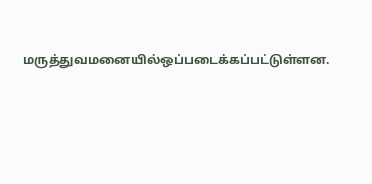மருத்துவமனையில்ஒப்படைக்கப்பட்டுள்ளன.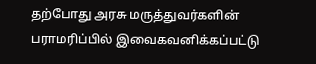தற்போது அரசு மருத்துவர்களின் பராமரிப்பில் இவைகவனிக்கப்பட்டு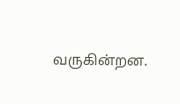வருகின்றன.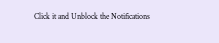Click it and Unblock the Notifications